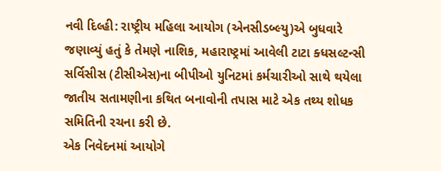નવી દિલ્હી: રાષ્ટ્રીય મહિલા આયોગ (એનસીડબ્લ્યુ)એ બુધવારે જણાવ્યું હતું કે તેમણે નાશિક, મહારાષ્ટ્રમાં આવેલી ટાટા ક્ધસલ્ટન્સી સર્વિસીસ (ટીસીએસ)ના બીપીઓ યુનિટમાં કર્મચારીઓ સાથે થયેલા જાતીય સતામણીના કથિત બનાવોની તપાસ માટે એક તથ્ય શોધક સમિતિની રચના કરી છે.
એક નિવેદનમાં આયોગે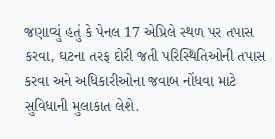જણાવ્યું હતું કે પેનલ 17 એપ્રિલે સ્થળ પર તપાસ કરવા, ઘટના તરફ દોરી જતી પરિસ્થિતિઓની તપાસ કરવા અને અધિકારીઓના જવાબ નોંધવા માટે સુવિધાની મુલાકાત લેશે.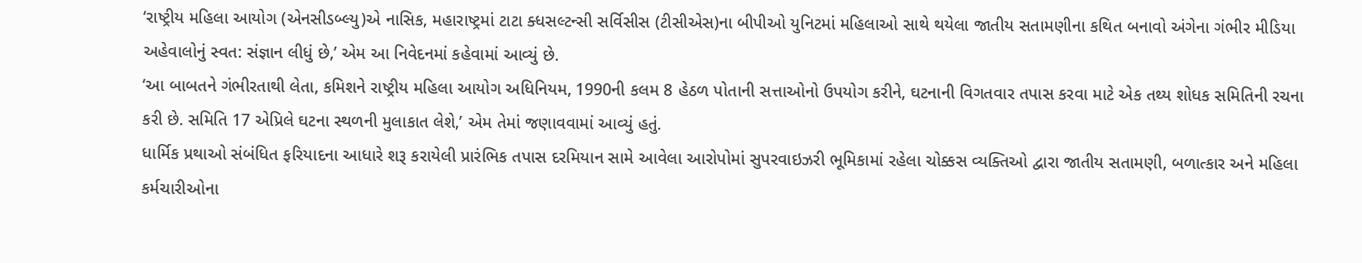‘રાષ્ટ્રીય મહિલા આયોગ (એનસીડબ્લ્યુ)એ નાસિક, મહારાષ્ટ્રમાં ટાટા ક્ધસલ્ટન્સી સર્વિસીસ (ટીસીએસ)ના બીપીઓ યુનિટમાં મહિલાઓ સાથે થયેલા જાતીય સતામણીના કથિત બનાવો અંગેના ગંભીર મીડિયા અહેવાલોનું સ્વત: સંજ્ઞાન લીધું છે,’ એમ આ નિવેદનમાં કહેવામાં આવ્યું છે.
‘આ બાબતને ગંભીરતાથી લેતા, કમિશને રાષ્ટ્રીય મહિલા આયોગ અધિનિયમ, 1990ની કલમ 8 હેઠળ પોતાની સત્તાઓનો ઉપયોગ કરીને, ઘટનાની વિગતવાર તપાસ કરવા માટે એક તથ્ય શોધક સમિતિની રચના કરી છે. સમિતિ 17 એપ્રિલે ઘટના સ્થળની મુલાકાત લેશે,’ એમ તેમાં જણાવવામાં આવ્યું હતું.
ધાર્મિક પ્રથાઓ સંબંધિત ફરિયાદના આધારે શરૂ કરાયેલી પ્રારંભિક તપાસ દરમિયાન સામે આવેલા આરોપોમાં સુપરવાઇઝરી ભૂમિકામાં રહેલા ચોક્કસ વ્યક્તિઓ દ્વારા જાતીય સતામણી, બળાત્કાર અને મહિલા કર્મચારીઓના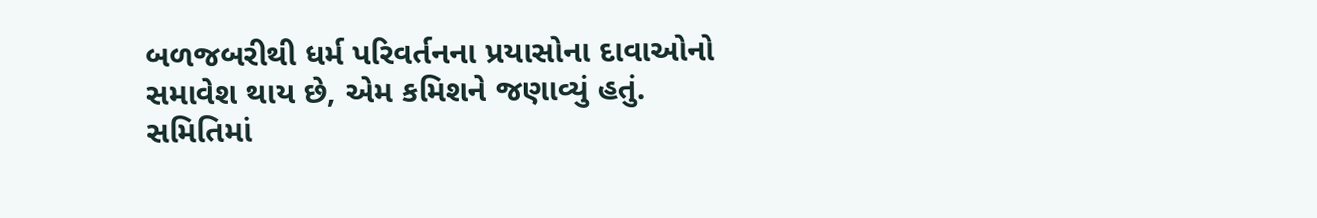બળજબરીથી ધર્મ પરિવર્તનના પ્રયાસોના દાવાઓનો સમાવેશ થાય છે, એમ કમિશને જણાવ્યું હતું.
સમિતિમાં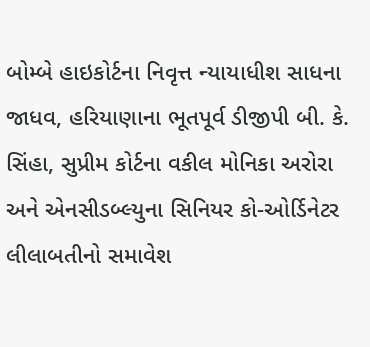બોમ્બે હાઇકોર્ટના નિવૃત્ત ન્યાયાધીશ સાધના જાધવ, હરિયાણાના ભૂતપૂર્વ ડીજીપી બી. કે. સિંહા, સુપ્રીમ કોર્ટના વકીલ મોનિકા અરોરા અને એનસીડબ્લ્યુના સિનિયર કો-ઓર્ડિનેટર લીલાબતીનો સમાવેશ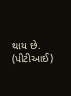થાય છે. (પીટીઆઈ)